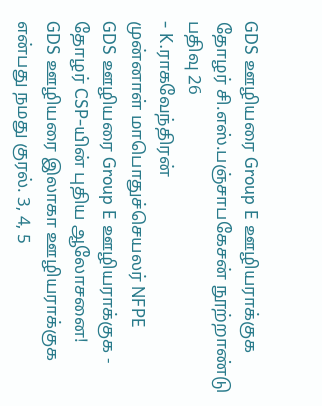GDS ஊழியரை Group E ஊழியராக்குக
தோழர் சி.எஸ்.பஞ்சாபகேசன் நூற்றாண்டு
பதிவு 26
- K.ராகவேந்திரன்
முன்னாள் மாபொதுச்செயலர் NFPE
GDS ஊழியரை Group E ஊழியராக்குக - தோழர் CSP-யின் புதிய ஆலோசனை!
GDS ஊழியரை இலாகா ஊழியராக்குக என்பது நமது குரல். 3, 4, 5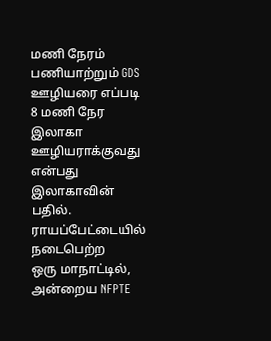மணி நேரம் பணியாற்றும் GDS ஊழியரை எப்படி 8 மணி நேர இலாகா ஊழியராக்குவது என்பது இலாகாவின் பதில். ராயப்பேட்டையில் நடைபெற்ற
ஒரு மாநாட்டில், அன்றைய NFPTE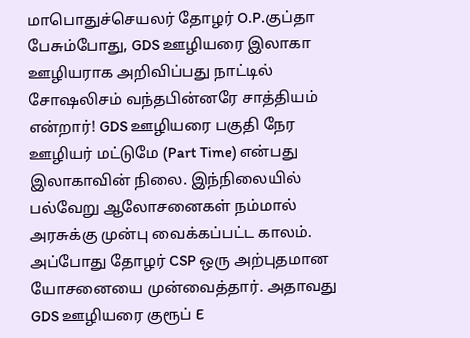மாபொதுச்செயலர் தோழர் O.P.குப்தா பேசும்போது, GDS ஊழியரை இலாகா ஊழியராக அறிவிப்பது நாட்டில் சோஷலிசம் வந்தபின்னரே சாத்தியம் என்றார்! GDS ஊழியரை பகுதி நேர ஊழியர் மட்டுமே (Part Time) என்பது இலாகாவின் நிலை. இந்நிலையில் பல்வேறு ஆலோசனைகள் நம்மால் அரசுக்கு முன்பு வைக்கப்பட்ட காலம்.
அப்போது தோழர் CSP ஒரு அற்புதமான யோசனையை முன்வைத்தார். அதாவது GDS ஊழியரை குரூப் E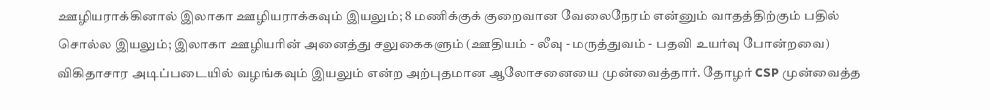ஊழியராக்கினால் இலாகா ஊழியராக்கவும் இயலும்; 8 மணிக்குக் குறைவான வேலைநேரம் என்னும் வாதத்திற்கும் பதில் சொல்ல இயலும்; இலாகா ஊழியரின் அனைத்து சலுகைகளும் (ஊதியம் - லீவு - மருத்துவம் - பதவி உயர்வு போன்றவை) விகிதாசார அடிப்படையில் வழங்கவும் இயலும் என்ற அற்புதமான ஆலோசனையை முன்வைத்தார். தோழர் CSP முன்வைத்த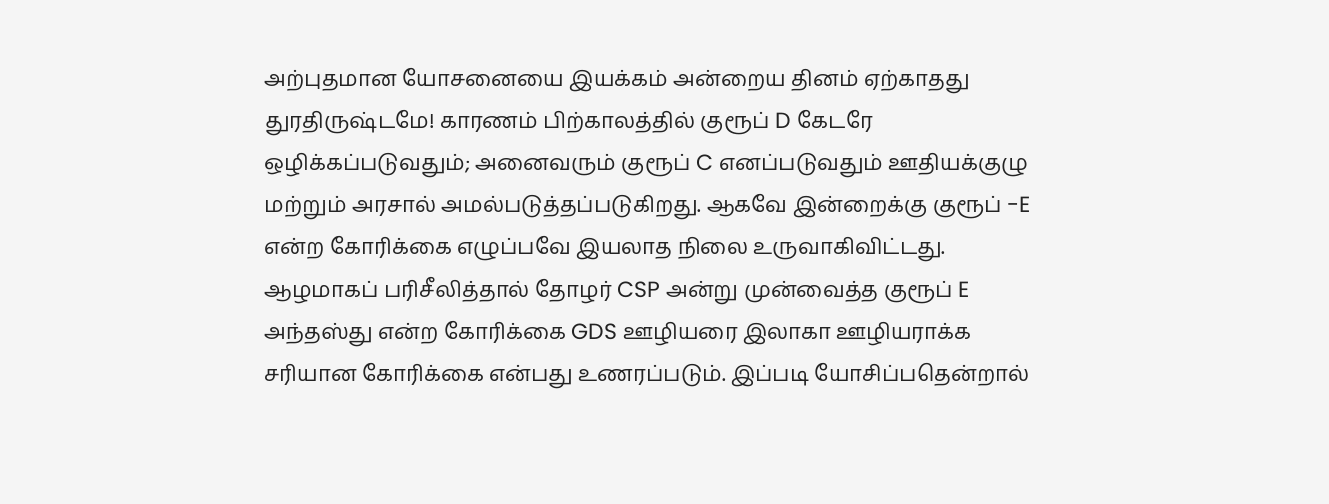அற்புதமான யோசனையை இயக்கம் அன்றைய தினம் ஏற்காதது துரதிருஷ்டமே! காரணம் பிற்காலத்தில் குரூப் D கேடரே ஒழிக்கப்படுவதும்; அனைவரும் குரூப் C எனப்படுவதும் ஊதியக்குழு மற்றும் அரசால் அமல்படுத்தப்படுகிறது. ஆகவே இன்றைக்கு குரூப் -E என்ற கோரிக்கை எழுப்பவே இயலாத நிலை உருவாகிவிட்டது.
ஆழமாகப் பரிசீலித்தால் தோழர் CSP அன்று முன்வைத்த குரூப் E அந்தஸ்து என்ற கோரிக்கை GDS ஊழியரை இலாகா ஊழியராக்க சரியான கோரிக்கை என்பது உணரப்படும். இப்படி யோசிப்பதென்றால்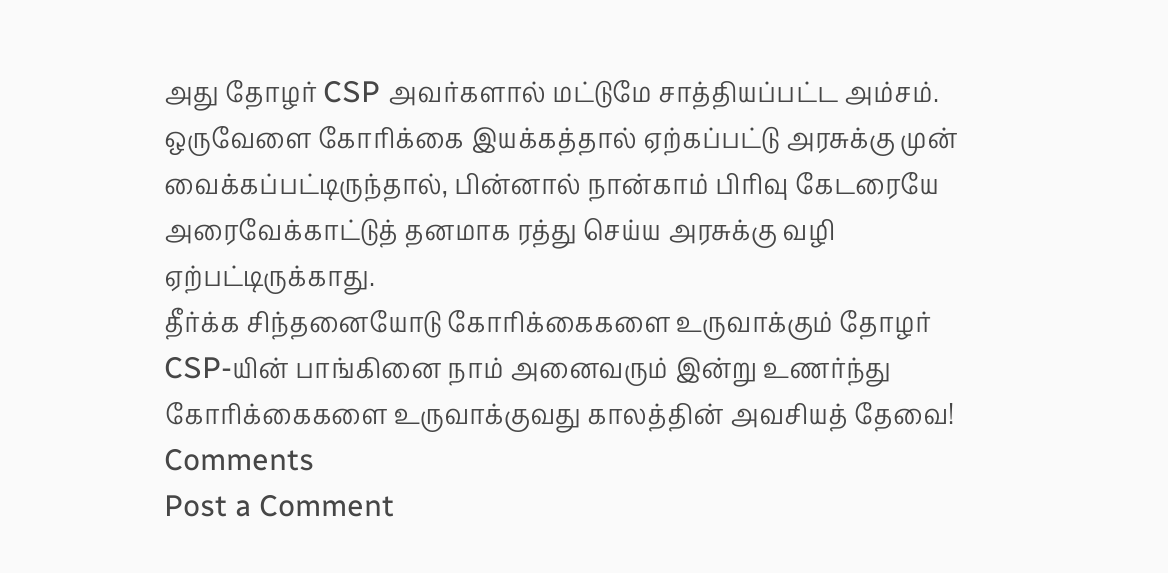அது தோழர் CSP அவர்களால் மட்டுமே சாத்தியப்பட்ட அம்சம். ஒருவேளை கோரிக்கை இயக்கத்தால் ஏற்கப்பட்டு அரசுக்கு முன் வைக்கப்பட்டிருந்தால், பின்னால் நான்காம் பிரிவு கேடரையே அரைவேக்காட்டுத் தனமாக ரத்து செய்ய அரசுக்கு வழி ஏற்பட்டிருக்காது.
தீர்க்க சிந்தனையோடு கோரிக்கைகளை உருவாக்கும் தோழர் CSP-யின் பாங்கினை நாம் அனைவரும் இன்று உணர்ந்து கோரிக்கைகளை உருவாக்குவது காலத்தின் அவசியத் தேவை!
Comments
Post a Comment